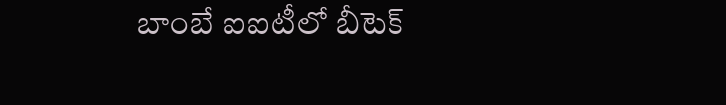బాంబే ఐఐటీలో బీటెక్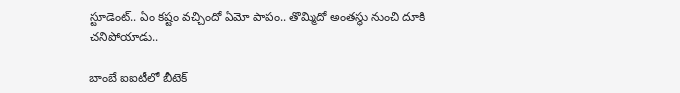స్టూడెంట్.. ఏం కష్టం వచ్చిందో ఏమో పాపం.. తొమ్మిదో అంతస్థు నుంచి దూకి చనిపోయాడు..

బాంబే ఐఐటీలో బీటెక్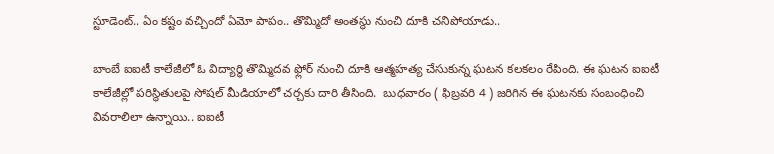స్టూడెంట్.. ఏం కష్టం వచ్చిందో ఏమో పాపం.. తొమ్మిదో అంతస్థు నుంచి దూకి చనిపోయాడు..

బాంబే ఐఐటీ కాలేజీలో ఓ విద్యార్ధి తొమ్మిదవ ఫ్లోర్ నుంచి దూకి ఆత్మహత్య చేసుకున్న ఘటన కలకలం రేపింది. ఈ ఘటన ఐఐటీ కాలేజీల్లో పరిస్థితులపై సోషల్ మీడియాలో చర్చకు దారి తీసింది.  బుధవారం ( ఫిబ్రవరి 4 ) జరిగిన ఈ ఘటనకు సంబంధించి వివరాలిలా ఉన్నాయి.. ఐఐటీ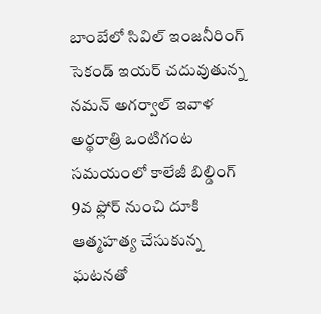బాంబేలో సివిల్ ఇంజనీరింగ్ సెకండ్ ఇయర్ చదువుతున్న నమన్ అగర్వాల్ ఇవాళ అర్థరాత్రి ఒంటిగంట సమయంలో కాలేజీ బిల్డింగ్ 9వ ఫ్లోర్ నుంచి దూకి ఆత్మహత్య చేసుకున్న ఘటనతో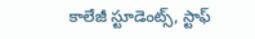కాలేజీ స్టూడెంట్స్, స్టాఫ్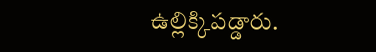ఉల్లిక్కిపడ్డారు.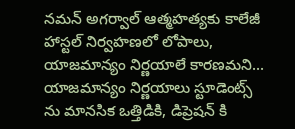నమన్ అగర్వాల్ ఆత్మహత్యకు కాలేజీ హాస్టల్ నిర్వహణలో లోపాలు, యాజమాన్యం నిర్ణయాలే కారణమని... యాజమాన్యం నిర్ణయాలు స్టూడెంట్స్ ను మానసిక ఒత్తిడికి, డిప్రెషన్ కి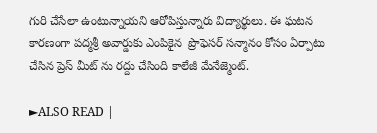గురి చేసేలా ఉంటున్నాయని ఆరోపిస్తున్నారు విద్యార్థులు. ఈ ఘటన కారణంగా పద్మశ్రీ అవార్డుకు ఎంపికైన  ప్రొఫెసర్ సన్మానం కోసం ఏర్పాటు చేసిన ప్రెస్ మీట్ ను రద్దు చేసింది కాలేజీ మేనేజ్మెంట్.

►ALSO READ |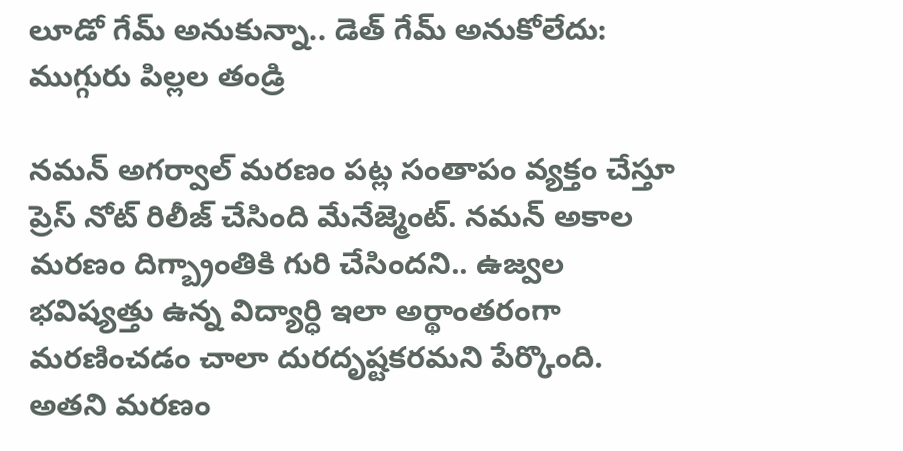లూడో గేమ్ అనుకున్నా.. డెత్ గేమ్ అనుకోలేదు: ముగ్గురు పిల్లల తండ్రి

నమన్ అగర్వాల్ మరణం పట్ల సంతాపం వ్యక్తం చేస్తూ ప్రెస్ నోట్ రిలీజ్ చేసింది మేనేజ్మెంట్. నమన్ అకాల మరణం దిగ్బ్రాంతికి గురి చేసిందని.. ఉజ్వల భవిష్యత్తు ఉన్న విద్యార్ధి ఇలా అర్థాంతరంగా మరణించడం చాలా దురదృష్టకరమని పేర్కొంది. అతని మరణం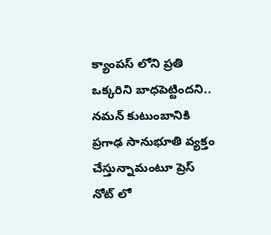క్యాంపస్ లోని ప్రతి ఒక్కరిని బాధపెట్టిందని.. నమన్ కుటుంబానికి ప్రగాఢ సానుభూతి వ్యక్తం చేస్తున్నామంటూ ప్రెస్ నోట్ లో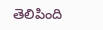తెలిపింది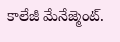కాలేజీ మేనేజ్మెంట్.